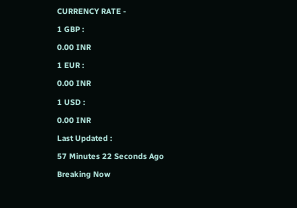CURRENCY RATE -
1 GBP :
0.00 INR
1 EUR :
0.00 INR
1 USD :
0.00 INR
Last Updated :
57 Minutes 22 Seconds Ago
Breaking Now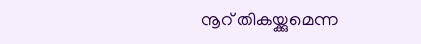നൂറ് തികയ്ക്കുമെന്ന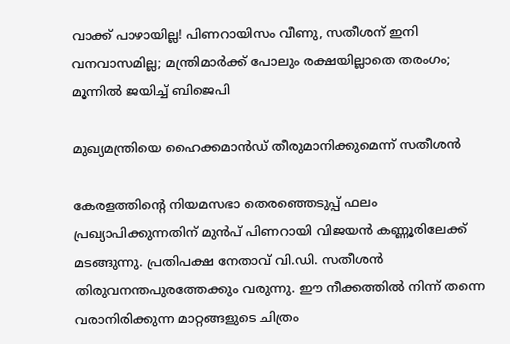വാക്ക് പാഴായില്ല! പിണറായിസം വീണു, സതീശന് ഇനി വനവാസമില്ല; മന്ത്രിമാര്‍ക്ക് പോലും രക്ഷയില്ലാതെ തരംഗം; മൂന്നില്‍ ജയിച്ച് ബിജെപി

മുഖ്യമന്ത്രിയെ ഹൈക്കമാന്‍ഡ് തീരുമാനിക്കുമെന്ന് സതീശന്‍

കേരളത്തിന്റെ നിയമസഭാ തെരഞ്ഞെടുപ്പ് ഫലം പ്രഖ്യാപിക്കുന്നതിന് മുന്‍പ് പിണറായി വിജയന്‍ കണ്ണൂരിലേക്ക് മടങ്ങുന്നു. പ്രതിപക്ഷ നേതാവ് വി.ഡി. സതീശന്‍ തിരുവനന്തപുരത്തേക്കും വരുന്നു. ഈ നീക്കത്തില്‍ നിന്ന് തന്നെ വരാനിരിക്കുന്ന മാറ്റങ്ങളുടെ ചിത്രം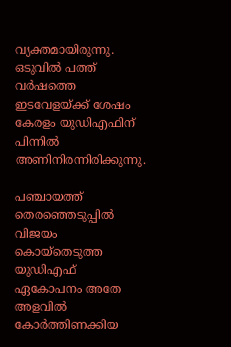വ്യക്തമായിരുന്നു. ഒടുവില്‍ പത്ത് വര്‍ഷത്തെ ഇടവേളയ്ക്ക് ശേഷം കേരളം യുഡിഎഫിന് പിന്നില്‍ അണിനിരന്നിരിക്കുന്നു.

പഞ്ചായത്ത് തെരഞ്ഞെടുപ്പില്‍ വിജയം കൊയ്‌തെടുത്ത യുഡിഎഫ് ഏകോപനം അതേ അളവില്‍ കോര്‍ത്തിണക്കിയ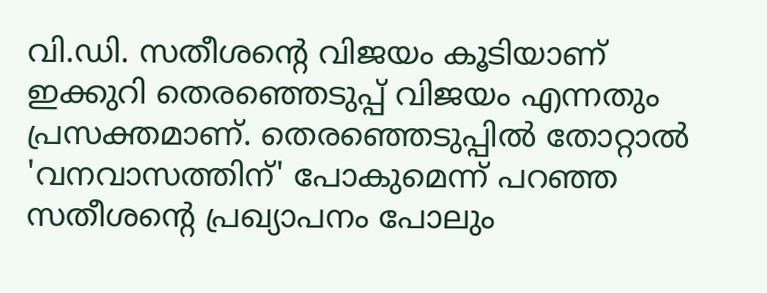വി.ഡി. സതീശന്റെ വിജയം കൂടിയാണ് ഇക്കുറി തെരഞ്ഞെടുപ്പ് വിജയം എന്നതും പ്രസക്തമാണ്. തെരഞ്ഞെടുപ്പില്‍ തോറ്റാല്‍ 'വനവാസത്തിന്' പോകുമെന്ന് പറഞ്ഞ സതീശന്റെ പ്രഖ്യാപനം പോലും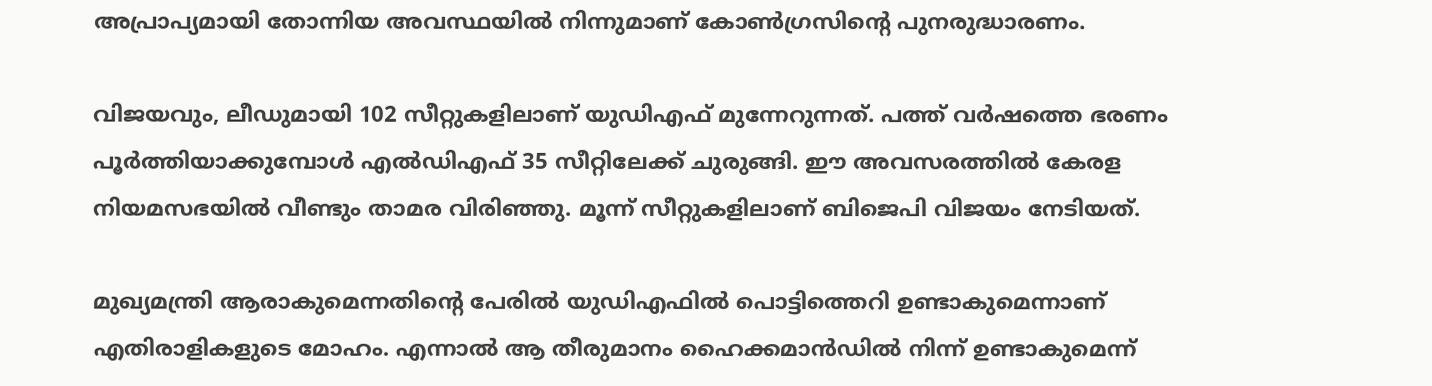അപ്രാപ്യമായി തോന്നിയ അവസ്ഥയില്‍ നിന്നുമാണ് കോണ്‍ഗ്രസിന്റെ പുനരുദ്ധാരണം.

വിജയവും, ലീഡുമായി 102 സീറ്റുകളിലാണ് യുഡിഎഫ് മുന്നേറുന്നത്. പത്ത് വര്‍ഷത്തെ ഭരണം പൂര്‍ത്തിയാക്കുമ്പോള്‍ എല്‍ഡിഎഫ് 35 സീറ്റിലേക്ക് ചുരുങ്ങി. ഈ അവസരത്തില്‍ കേരള നിയമസഭയില്‍ വീണ്ടും താമര വിരിഞ്ഞു. മൂന്ന് സീറ്റുകളിലാണ് ബിജെപി വിജയം നേടിയത്.

മുഖ്യമന്ത്രി ആരാകുമെന്നതിന്റെ പേരില്‍ യുഡിഎഫില്‍ പൊട്ടിത്തെറി ഉണ്ടാകുമെന്നാണ് എതിരാളികളുടെ മോഹം. എന്നാല്‍ ആ തീരുമാനം ഹൈക്കമാന്‍ഡില്‍ നിന്ന് ഉണ്ടാകുമെന്ന്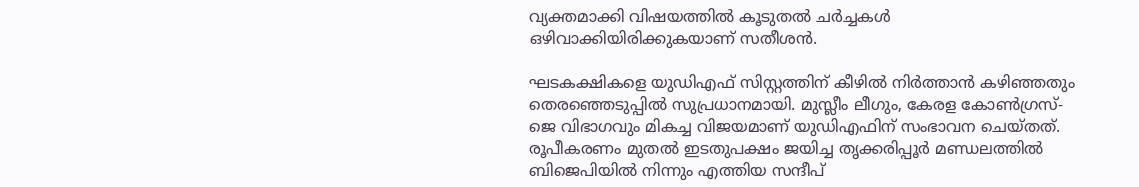വ്യക്തമാക്കി വിഷയത്തില്‍ കൂടുതല്‍ ചര്‍ച്ചകള്‍ ഒഴിവാക്കിയിരിക്കുകയാണ് സതീശന്‍.

ഘടകക്ഷികളെ യുഡിഎഫ് സിസ്റ്റത്തിന് കീഴില്‍ നിര്‍ത്താന്‍ കഴിഞ്ഞതും തെരഞ്ഞെടുപ്പില്‍ സുപ്രധാനമായി. മുസ്ലീം ലീഗും, കേരള കോണ്‍ഗ്രസ്-ജെ വിഭാഗവും മികച്ച വിജയമാണ് യുഡിഎഫിന് സംഭാവന ചെയ്തത്. രൂപീകരണം മുതല്‍ ഇടതുപക്ഷം ജയിച്ച തൃക്കരിപ്പൂര്‍ മണ്ഡലത്തില്‍ ബിജെപിയില്‍ നിന്നും എത്തിയ സന്ദീപ്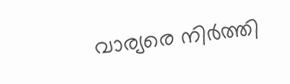വാര്യരെ നിര്‍ത്തി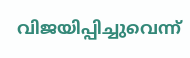വിജയിപ്പിച്ചുവെന്ന്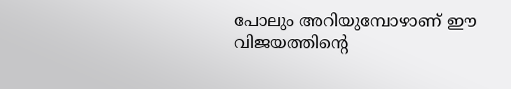പോലും അറിയുമ്പോഴാണ് ഈ വിജയത്തിന്റെ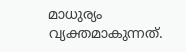മാധുര്യം വ്യക്തമാകുന്നത്.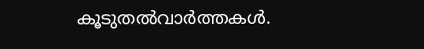കൂടുതല്‍വാര്‍ത്തകള്‍.